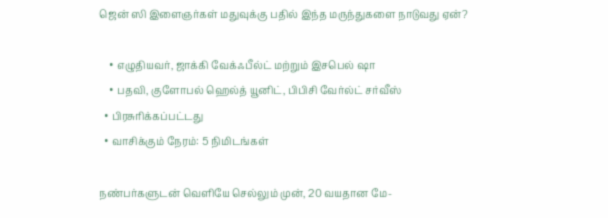ஜென் ஸி இளைஞர்கள் மதுவுக்கு பதில் இந்த மருந்துகளை நாடுவது ஏன்?

    • எழுதியவர், ஜாக்கி வேக்ஃபீல்ட் மற்றும் இசபெல் ஷா
    • பதவி, குளோபல் ஹெல்த் யூனிட், பிபிசி வேர்ல்ட் சர்வீஸ்
  • பிரசுரிக்கப்பட்டது
  • வாசிக்கும் நேரம்: 5 நிமிடங்கள்

நண்பர்களுடன் வெளியே செல்லும் முன், 20 வயதான மே-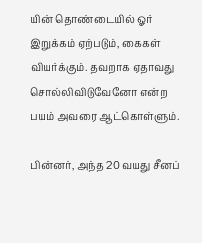யின் தொண்டையில் ஓர் இறுக்கம் ஏற்படும், கைகள் வியர்க்கும். தவறாக ஏதாவது சொல்லிவிடுவேனோ என்ற பயம் அவரை ஆட்கொள்ளும்.

பின்னர், அந்த 20 வயது சீனப்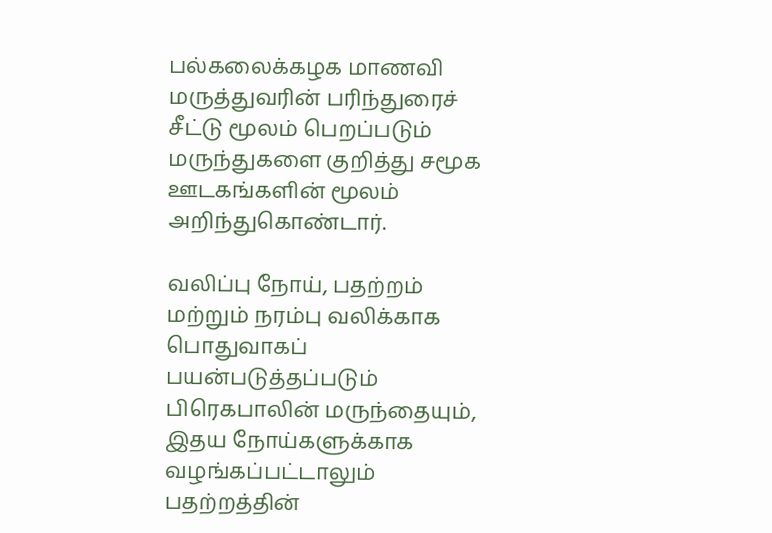பல்கலைக்கழக மாணவி மருத்துவரின் பரிந்துரைச் சீட்டு மூலம் பெறப்படும் மருந்துகளை குறித்து சமூக ஊடகங்களின் மூலம் அறிந்துகொண்டார்.

வலிப்பு நோய், பதற்றம் மற்றும் நரம்பு வலிக்காக பொதுவாகப் பயன்படுத்தப்படும் பிரெகபாலின் மருந்தையும், இதய நோய்களுக்காக வழங்கப்பட்டாலும் பதற்றத்தின்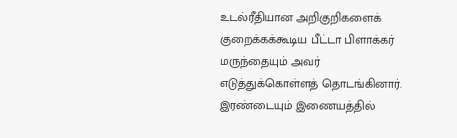உடல்ரீதியான அறிகுறிகளைக் குறைக்கக்கூடிய பீட்டா பிளாக்கர் மருந்தையும் அவர் எடுத்துக்கொள்ளத் தொடங்கினார். இரண்டையும் இணையத்தில்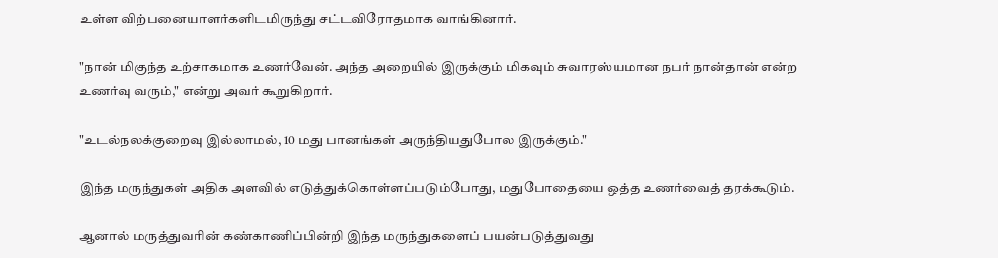உள்ள விற்பனையாளர்களிடமிருந்து சட்டவிரோதமாக வாங்கினார்.

"நான் மிகுந்த உற்சாகமாக உணர்வேன். அந்த அறையில் இருக்கும் மிகவும் சுவாரஸ்யமான நபர் நான்தான் என்ற உணர்வு வரும்," என்று அவர் கூறுகிறார்.

"உடல்நலக்குறைவு இல்லாமல், 10 மது பானங்கள் அருந்தியதுபோல இருக்கும்."

இந்த மருந்துகள் அதிக அளவில் எடுத்துக்கொள்ளப்படும்போது, மதுபோதையை ஒத்த உணர்வைத் தரக்கூடும்.

ஆனால் மருத்துவரின் கண்காணிப்பின்றி இந்த மருந்துகளைப் பயன்படுத்துவது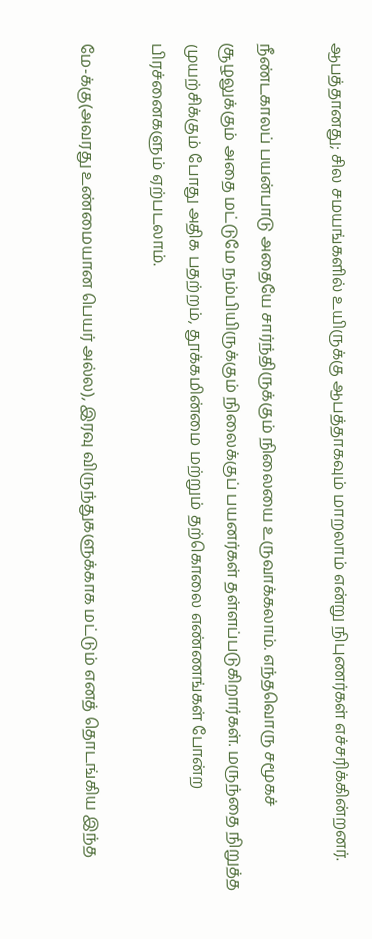ஆபத்தானது; சில சமயங்களில் உயிருக்கு ஆபத்தாகவும் மாறலாம் என்று நிபுணர்கள் எச்சரிக்கின்றனர்.

நீண்டகாலப் பயன்பாடு அதையே சார்ந்திருக்கும் நிலையை உருவாக்கலாம். எந்தவொரு சமூகச் சூழலுக்கும் அதை மட்டுமே நம்பியிருக்கும் நிலைக்குப் பயனர்கள் தள்ளப்படுகிறார்கள். மருந்தை நிறுத்த முயற்சிக்கும் போது அதிக பதற்றம், தூக்கமின்மை மற்றும் தற்கொலை எண்ணங்கள் போன்ற பிரச்னைகளும் ஏற்படலாம்.

மே-க்கு(அவரது உண்மையான பெயர் அல்ல), இரவு விருந்துகளுக்காக மட்டும் எனத் தொடங்கிய இந்த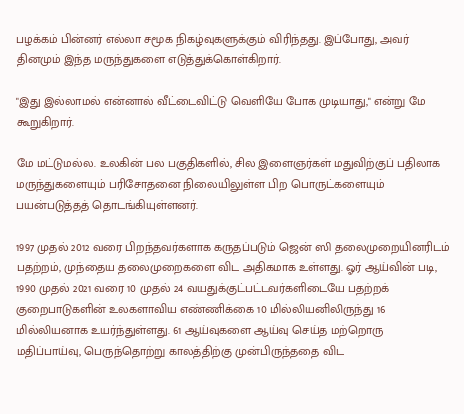பழக்கம் பின்னர் எல்லா சமூக நிகழ்வுகளுக்கும் விரிந்தது. இப்போது, அவர் தினமும் இந்த மருந்துகளை எடுத்துக்கொள்கிறார்.

"இது இல்லாமல் என்னால் வீட்டைவிட்டு வெளியே போக முடியாது," என்று மே கூறுகிறார்.

மே மட்டுமல்ல. உலகின் பல பகுதிகளில், சில இளைஞர்கள் மதுவிற்குப் பதிலாக மருந்துகளையும் பரிசோதனை நிலையிலுள்ள பிற பொருட்களையும் பயன்படுத்தத் தொடங்கியுள்ளனர்.

1997 முதல் 2012 வரை பிறந்தவர்களாக கருதப்படும் ஜென் ஸி தலைமுறையினரிடம் பதற்றம், முந்தைய தலைமுறைகளை விட அதிகமாக உள்ளது. ஓர் ஆய்வின் படி, 1990 முதல் 2021 வரை 10 முதல் 24 வயதுக்குட்பட்டவர்களிடையே பதற்றக் குறைபாடுகளின் உலகளாவிய எண்ணிக்கை 10 மில்லியனிலிருந்து 16 மில்லியனாக உயர்ந்துள்ளது. 61 ஆய்வுகளை ஆய்வு செய்த மற்றொரு மதிப்பாய்வு, பெருந்தொற்று காலத்திற்கு முன்பிருந்ததை விட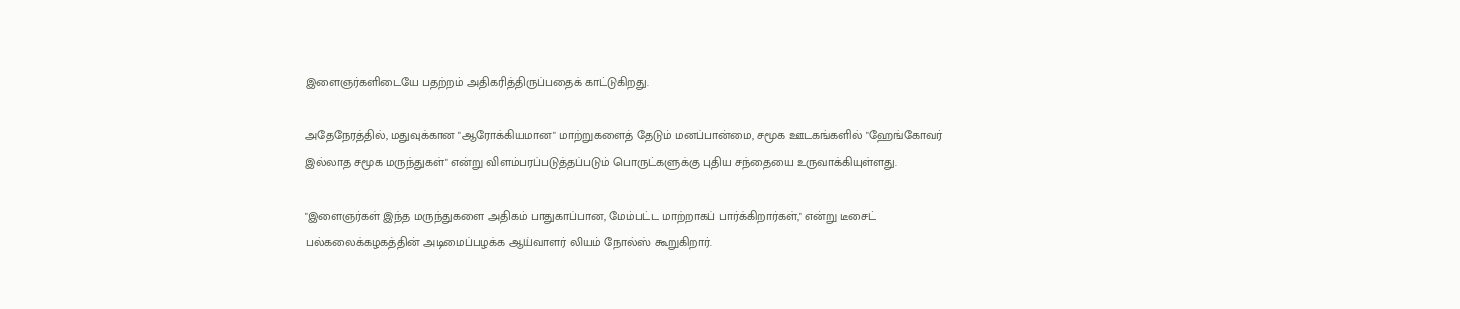இளைஞர்களிடையே பதற்றம் அதிகரித்திருப்பதைக் காட்டுகிறது.

அதேநேரத்தில், மதுவுக்கான "ஆரோக்கியமான" மாற்றுகளைத் தேடும் மனப்பான்மை, சமூக ஊடகங்களில் "ஹேங்கோவர் இல்லாத சமூக மருந்துகள்" என்று விளம்பரப்படுத்தப்படும் பொருட்களுக்கு புதிய சந்தையை உருவாக்கியுள்ளது.

"இளைஞர்கள் இந்த மருந்துகளை அதிகம் பாதுகாப்பான, மேம்பட்ட மாற்றாகப் பார்க்கிறார்கள்," என்று டீசைட் பல்கலைக்கழகத்தின் அடிமைப்பழக்க ஆய்வாளர் லியம் நோல்ஸ் கூறுகிறார்.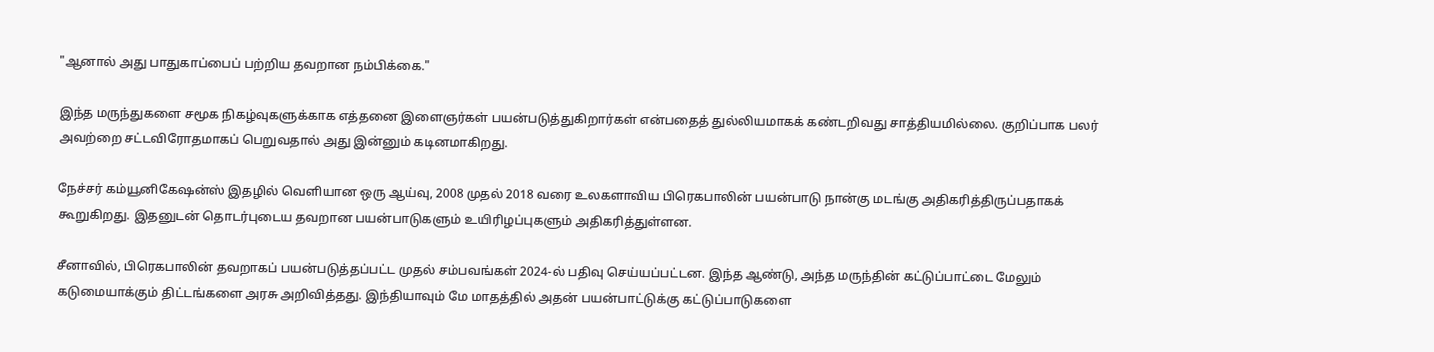"ஆனால் அது பாதுகாப்பைப் பற்றிய தவறான நம்பிக்கை."

இந்த மருந்துகளை சமூக நிகழ்வுகளுக்காக எத்தனை இளைஞர்கள் பயன்படுத்துகிறார்கள் என்பதைத் துல்லியமாகக் கண்டறிவது சாத்தியமில்லை. குறிப்பாக பலர் அவற்றை சட்டவிரோதமாகப் பெறுவதால் அது இன்னும் கடினமாகிறது.

நேச்சர் கம்யூனிகேஷன்ஸ் இதழில் வெளியான ஒரு ஆய்வு, 2008 முதல் 2018 வரை உலகளாவிய பிரெகபாலின் பயன்பாடு நான்கு மடங்கு அதிகரித்திருப்பதாகக் கூறுகிறது. இதனுடன் தொடர்புடைய தவறான பயன்பாடுகளும் உயிரிழப்புகளும் அதிகரித்துள்ளன.

சீனாவில், பிரெகபாலின் தவறாகப் பயன்படுத்தப்பட்ட முதல் சம்பவங்கள் 2024-ல் பதிவு செய்யப்பட்டன. இந்த ஆண்டு, அந்த மருந்தின் கட்டுப்பாட்டை மேலும் கடுமையாக்கும் திட்டங்களை அரசு அறிவித்தது. இந்தியாவும் மே மாதத்தில் அதன் பயன்பாட்டுக்கு கட்டுப்பாடுகளை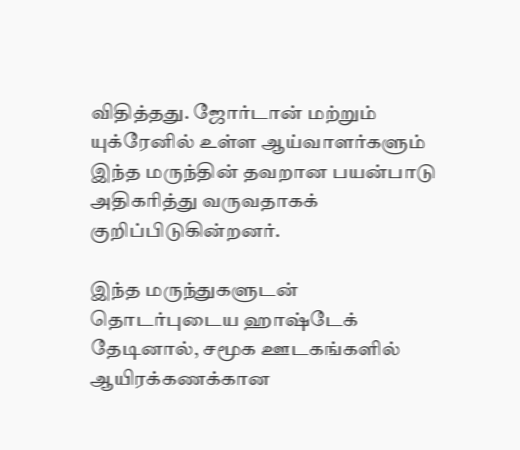விதித்தது. ஜோர்டான் மற்றும் யுக்ரேனில் உள்ள ஆய்வாளர்களும் இந்த மருந்தின் தவறான பயன்பாடு அதிகரித்து வருவதாகக் குறிப்பிடுகின்றனர்.

இந்த மருந்துகளுடன் தொடர்புடைய ஹாஷ்டேக் தேடினால், சமூக ஊடகங்களில் ஆயிரக்கணக்கான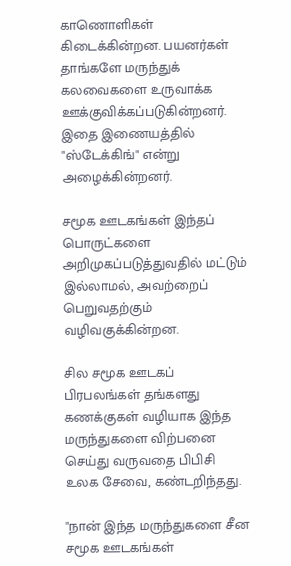காணொளிகள் கிடைக்கின்றன. பயனர்கள் தாங்களே மருந்துக் கலவைகளை உருவாக்க ஊக்குவிக்கப்படுகின்றனர். இதை இணையத்தில் "ஸ்டேக்கிங்" என்று அழைக்கின்றனர்.

சமூக ஊடகங்கள் இந்தப் பொருட்களை அறிமுகப்படுத்துவதில் மட்டும் இல்லாமல், அவற்றைப் பெறுவதற்கும் வழிவகுக்கின்றன.

சில சமூக ஊடகப் பிரபலங்கள் தங்களது கணக்குகள் வழியாக இந்த மருந்துகளை விற்பனை செய்து வருவதை பிபிசி உலக சேவை, கண்டறிந்தது.

"நான் இந்த மருந்துகளை சீன சமூக ஊடகங்கள்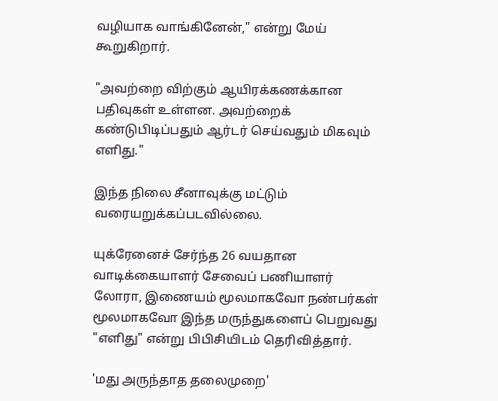வழியாக வாங்கினேன்," என்று மேய் கூறுகிறார்.

"அவற்றை விற்கும் ஆயிரக்கணக்கான பதிவுகள் உள்ளன. அவற்றைக் கண்டுபிடிப்பதும் ஆர்டர் செய்வதும் மிகவும் எளிது."

இந்த நிலை சீனாவுக்கு மட்டும் வரையறுக்கப்படவில்லை.

யுக்ரேனைச் சேர்ந்த 26 வயதான வாடிக்கையாளர் சேவைப் பணியாளர் லோரா, இணையம் மூலமாகவோ நண்பர்கள் மூலமாகவோ இந்த மருந்துகளைப் பெறுவது "எளிது" என்று பிபிசியிடம் தெரிவித்தார்.

'மது அருந்தாத தலைமுறை'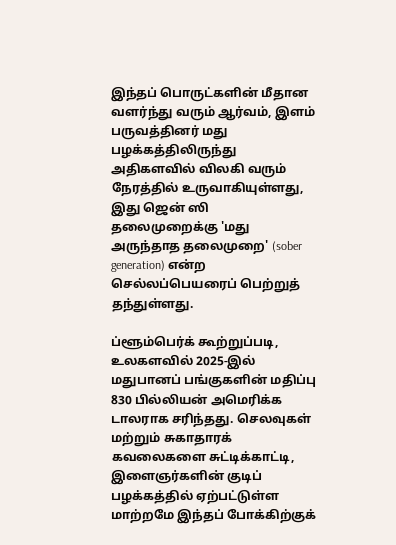இந்தப் பொருட்களின் மீதான வளர்ந்து வரும் ஆர்வம், இளம் பருவத்தினர் மது பழக்கத்திலிருந்து அதிகளவில் விலகி வரும் நேரத்தில் உருவாகியுள்ளது, இது ஜென் ஸி தலைமுறைக்கு 'மது அருந்தாத தலைமுறை' (sober generation) என்ற செல்லப்பெயரைப் பெற்றுத் தந்துள்ளது.

ப்ளூம்பெர்க் கூற்றுப்படி, உலகளவில் 2025-இல் மதுபானப் பங்குகளின் மதிப்பு 830 பில்லியன் அமெரிக்க டாலராக சரிந்தது. செலவுகள் மற்றும் சுகாதாரக் கவலைகளை சுட்டிக்காட்டி, இளைஞர்களின் குடிப் பழக்கத்தில் ஏற்பட்டுள்ள மாற்றமே இந்தப் போக்கிற்குக்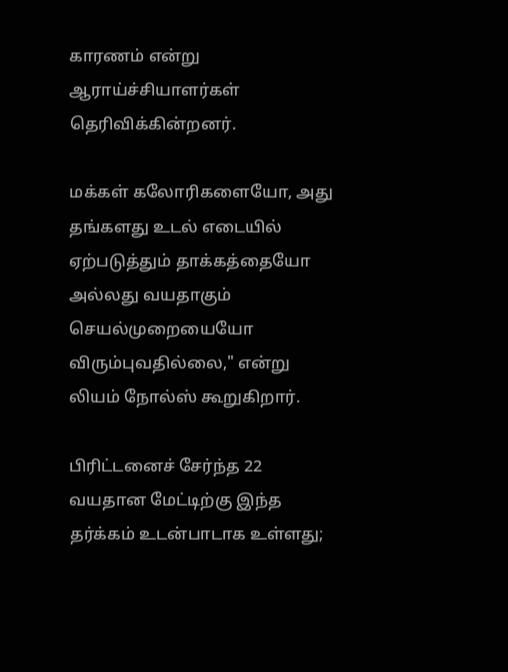காரணம் என்று ஆராய்ச்சியாளர்கள் தெரிவிக்கின்றனர்.

மக்கள் கலோரிகளையோ, அது தங்களது உடல் எடையில் ஏற்படுத்தும் தாக்கத்தையோ அல்லது வயதாகும் செயல்முறையையோ விரும்புவதில்லை," என்று லியம் நோல்ஸ் கூறுகிறார்.

பிரிட்டனைச் சேர்ந்த 22 வயதான மேட்டிற்கு இந்த தர்க்கம் உடன்பாடாக உள்ளது;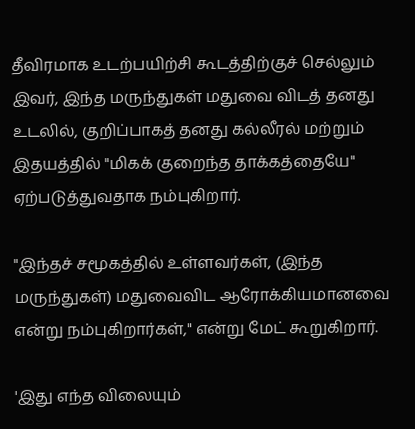தீவிரமாக உடற்பயிற்சி கூடத்திற்குச் செல்லும் இவர், இந்த மருந்துகள் மதுவை விடத் தனது உடலில், குறிப்பாகத் தனது கல்லீரல் மற்றும் இதயத்தில் "மிகக் குறைந்த தாக்கத்தையே" ஏற்படுத்துவதாக நம்புகிறார்.

"இந்தச் சமூகத்தில் உள்ளவர்கள், (இந்த மருந்துகள்) மதுவைவிட ஆரோக்கியமானவை என்று நம்புகிறார்கள்," என்று மேட் கூறுகிறார்.

'இது எந்த விலையும்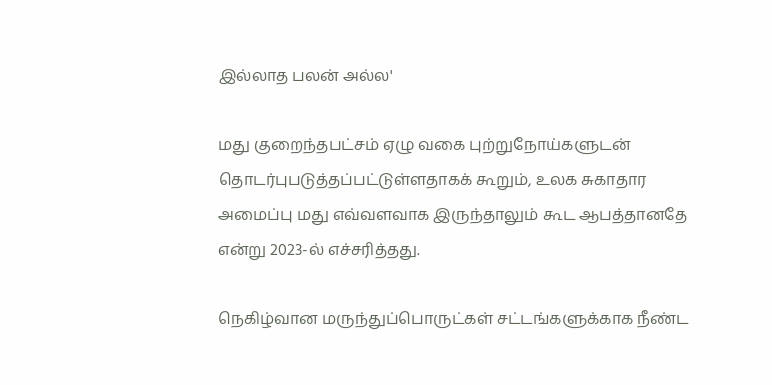இல்லாத பலன் அல்ல'

மது குறைந்தபட்சம் ஏழு வகை புற்றுநோய்களுடன் தொடர்புபடுத்தப்பட்டுள்ளதாகக் கூறும், உலக சுகாதார அமைப்பு மது எவ்வளவாக இருந்தாலும் கூட ஆபத்தானதே என்று 2023-ல் எச்சரித்தது.

நெகிழ்வான மருந்துப்பொருட்கள் சட்டங்களுக்காக நீண்ட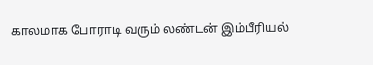காலமாக போராடி வரும் லண்டன் இம்பீரியல்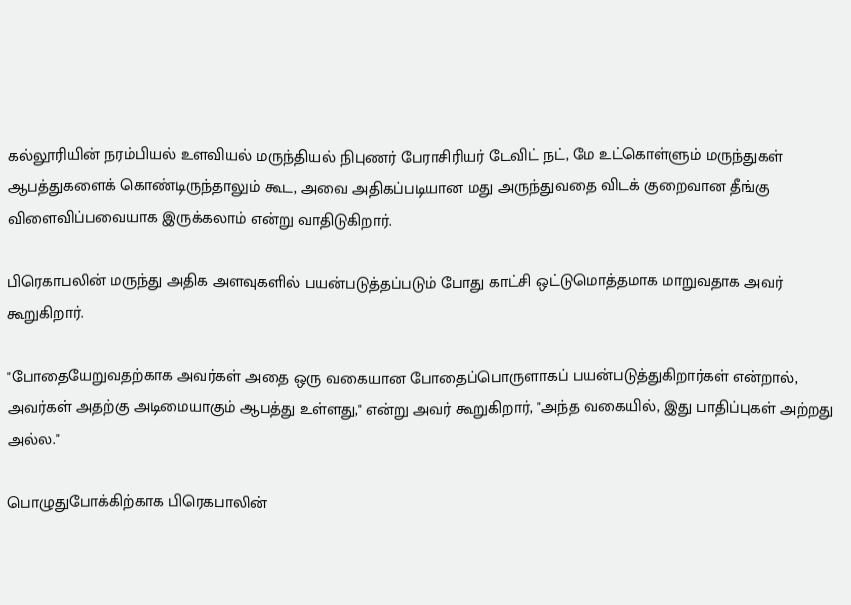கல்லூரியின் நரம்பியல் உளவியல் மருந்தியல் நிபுணர் பேராசிரியர் டேவிட் நட், மே உட்கொள்ளும் மருந்துகள் ஆபத்துகளைக் கொண்டிருந்தாலும் கூட, அவை அதிகப்படியான மது அருந்துவதை விடக் குறைவான தீங்கு விளைவிப்பவையாக இருக்கலாம் என்று வாதிடுகிறார்.

பிரெகாபலின் மருந்து அதிக அளவுகளில் பயன்படுத்தப்படும் போது காட்சி ஒட்டுமொத்தமாக மாறுவதாக அவர் கூறுகிறார்.

"போதையேறுவதற்காக அவர்கள் அதை ஒரு வகையான போதைப்பொருளாகப் பயன்படுத்துகிறார்கள் என்றால், அவர்கள் அதற்கு அடிமையாகும் ஆபத்து உள்ளது," என்று அவர் கூறுகிறார், "அந்த வகையில், இது பாதிப்புகள் அற்றது அல்ல."

பொழுதுபோக்கிற்காக பிரெகபாலின்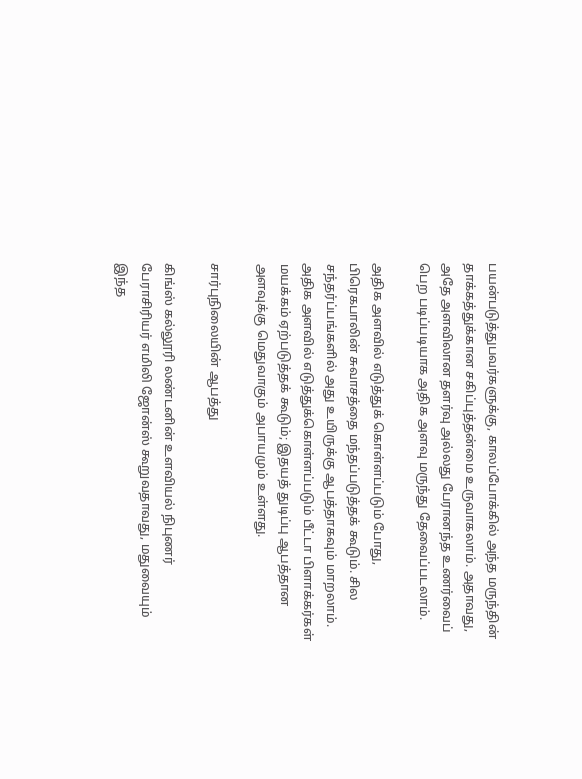பயன்படுத்துபவர்களுக்கு, காலப்போக்கில் அந்த மருந்தின் தாக்கத்துக்கான சகிப்புத்தன்மை உருவாகலாம். அதாவது, அதே அளவிலான தளர்வு அல்லது பேரானந்த உணர்வைப் பெற படிப்படியாக அதிக அளவு மருந்து தேவைப்படலாம்.

அதிக அளவில் எடுத்துக் கொள்ளப்படும் போது, பிரெகபாலின் சுவாசத்தை மந்தப்படுத்தக் கூடும். சில சந்தர்ப்பங்களில் அது உயிருக்கு ஆபத்தாகவும் மாறலாம். அதிக அளவில் எடுத்துக்கொள்ளப்படும் பீட்டா பிளாக்கர்கள் மயக்கம் ஏற்படுத்தக் கூடும்; இதயத் துடிப்பு ஆபத்தான அளவுக்கு மெதுவாகும் அபாயமும் உள்ளது.

சார்புநிலையின் ஆபத்து

கிங்ஸ் கல்லூரி லண்டனின் உளவியல் நிபுணர் பேராசிரியர் எமிலி ஜோன்ஸ் கூறுவதாவது, மதுவையும் இந்த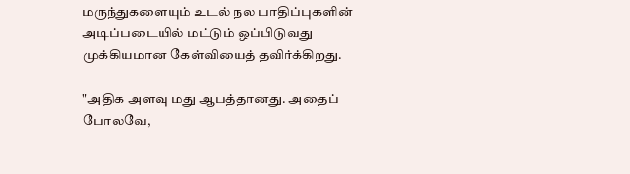மருந்துகளையும் உடல் நல பாதிப்புகளின் அடிப்படையில் மட்டும் ஒப்பிடுவது முக்கியமான கேள்வியைத் தவிர்க்கிறது.

"அதிக அளவு மது ஆபத்தானது. அதைப் போலவே,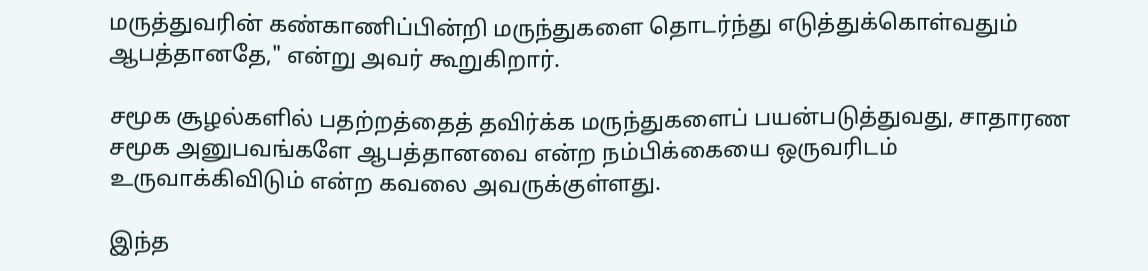மருத்துவரின் கண்காணிப்பின்றி மருந்துகளை தொடர்ந்து எடுத்துக்கொள்வதும் ஆபத்தானதே," என்று அவர் கூறுகிறார்.

சமூக சூழல்களில் பதற்றத்தைத் தவிர்க்க மருந்துகளைப் பயன்படுத்துவது, சாதாரண சமூக அனுபவங்களே ஆபத்தானவை என்ற நம்பிக்கையை ஒருவரிடம் உருவாக்கிவிடும் என்ற கவலை அவருக்குள்ளது.

இந்த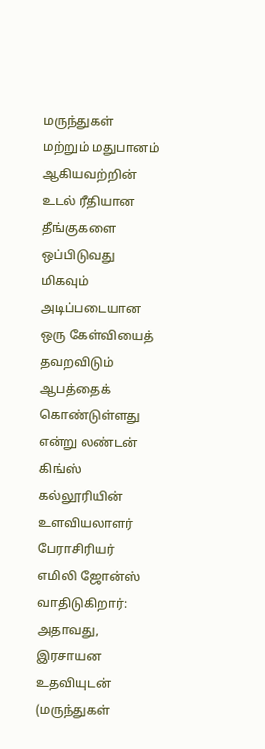மருந்துகள் மற்றும் மதுபானம் ஆகியவற்றின் உடல் ரீதியான தீங்குகளை ஒப்பிடுவது மிகவும் அடிப்படையான ஒரு கேள்வியைத் தவறவிடும் ஆபத்தைக் கொண்டுள்ளது என்று லண்டன் கிங்ஸ் கல்லூரியின் உளவியலாளர் பேராசிரியர் எமிலி ஜோன்ஸ் வாதிடுகிறார்: அதாவது, இரசாயன உதவியுடன் (மருந்துகள்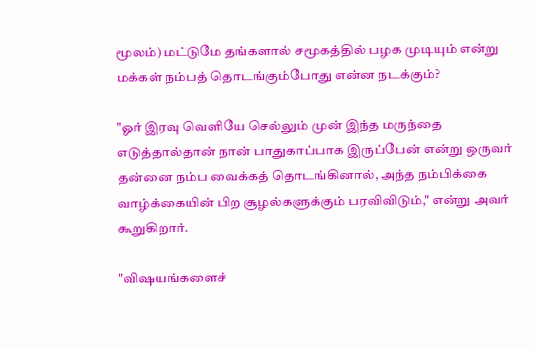மூலம்) மட்டுமே தங்களால் சமூகத்தில் பழக முடியும் என்று மக்கள் நம்பத் தொடங்கும்போது என்ன நடக்கும்?

"ஓர் இரவு வெளியே செல்லும் முன் இந்த மருந்தை எடுத்தால்தான் நான் பாதுகாப்பாக இருப்பேன் என்று ஒருவர் தன்னை நம்ப வைக்கத் தொடங்கினால், அந்த நம்பிக்கை வாழ்க்கையின் பிற சூழல்களுக்கும் பரவிவிடும்," என்று அவர் கூறுகிறார்.

"விஷயங்களைச்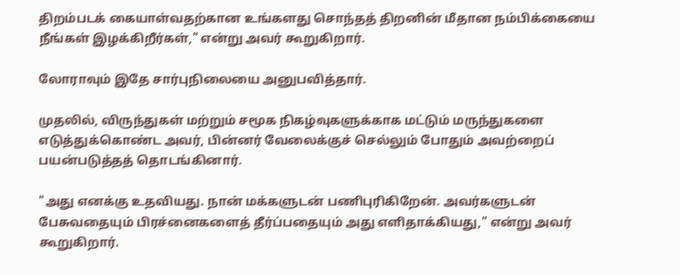திறம்படக் கையாள்வதற்கான உங்களது சொந்தத் திறனின் மீதான நம்பிக்கையை நீங்கள் இழக்கிறீர்கள்," என்று அவர் கூறுகிறார்.

லோராவும் இதே சார்புநிலையை அனுபவித்தார்.

முதலில், விருந்துகள் மற்றும் சமூக நிகழ்வுகளுக்காக மட்டும் மருந்துகளை எடுத்துக்கொண்ட அவர், பின்னர் வேலைக்குச் செல்லும் போதும் அவற்றைப் பயன்படுத்தத் தொடங்கினார்.

"அது எனக்கு உதவியது. நான் மக்களுடன் பணிபுரிகிறேன். அவர்களுடன் பேசுவதையும் பிரச்னைகளைத் தீர்ப்பதையும் அது எளிதாக்கியது," என்று அவர் கூறுகிறார்.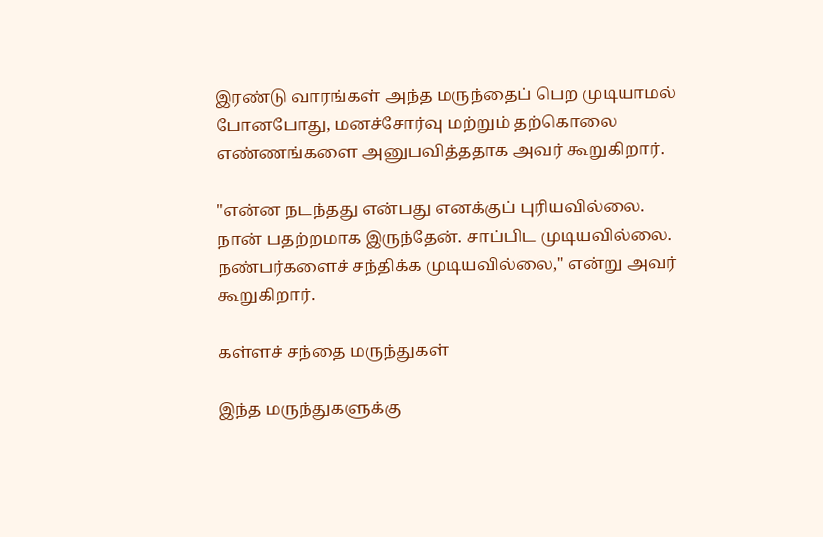இரண்டு வாரங்கள் அந்த மருந்தைப் பெற முடியாமல் போனபோது, மனச்சோர்வு மற்றும் தற்கொலை எண்ணங்களை அனுபவித்ததாக அவர் கூறுகிறார்.

"என்ன நடந்தது என்பது எனக்குப் புரியவில்லை. நான் பதற்றமாக இருந்தேன். சாப்பிட முடியவில்லை. நண்பர்களைச் சந்திக்க முடியவில்லை," என்று அவர் கூறுகிறார்.

கள்ளச் சந்தை மருந்துகள்

இந்த மருந்துகளுக்கு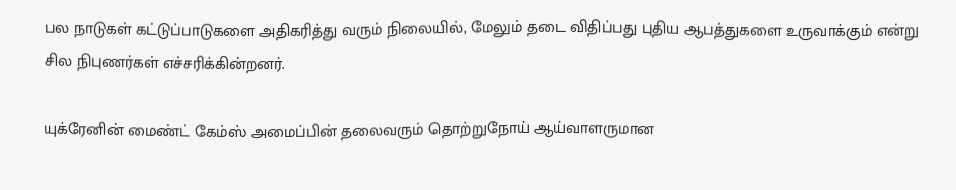பல நாடுகள் கட்டுப்பாடுகளை அதிகரித்து வரும் நிலையில், மேலும் தடை விதிப்பது புதிய ஆபத்துகளை உருவாக்கும் என்று சில நிபுணர்கள் எச்சரிக்கின்றனர்.

யுக்ரேனின் மைண்ட் கேம்ஸ் அமைப்பின் தலைவரும் தொற்றுநோய் ஆய்வாளருமான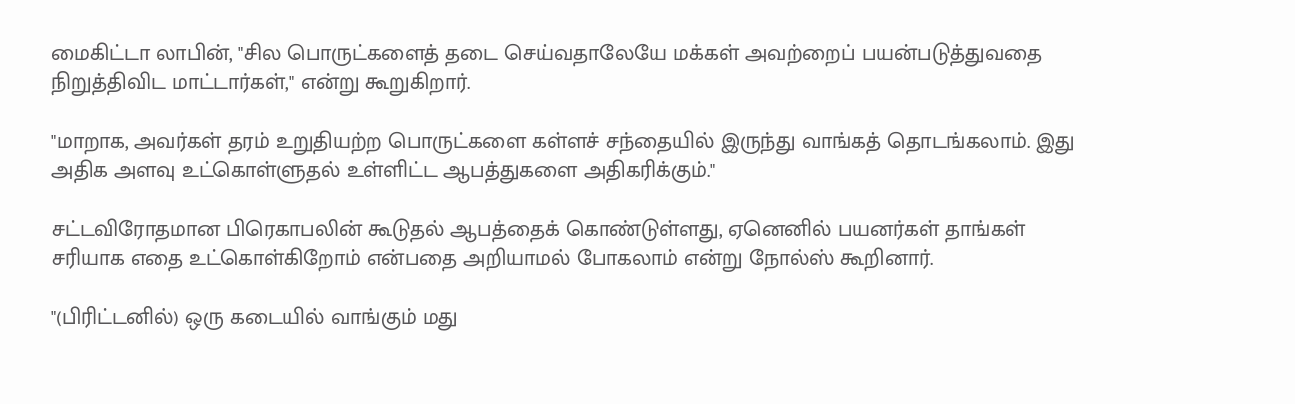மைகிட்டா லாபின், "சில பொருட்களைத் தடை செய்வதாலேயே மக்கள் அவற்றைப் பயன்படுத்துவதை நிறுத்திவிட மாட்டார்கள்," என்று கூறுகிறார்.

"மாறாக, அவர்கள் தரம் உறுதியற்ற பொருட்களை கள்ளச் சந்தையில் இருந்து வாங்கத் தொடங்கலாம். இது அதிக அளவு உட்கொள்ளுதல் உள்ளிட்ட ஆபத்துகளை அதிகரிக்கும்."

சட்டவிரோதமான பிரெகாபலின் கூடுதல் ஆபத்தைக் கொண்டுள்ளது, ஏனெனில் பயனர்கள் தாங்கள் சரியாக எதை உட்கொள்கிறோம் என்பதை அறியாமல் போகலாம் என்று நோல்ஸ் கூறினார்.

"(பிரிட்டனில்) ஒரு கடையில் வாங்கும் மது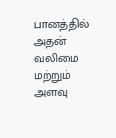பானத்தில் அதன் வலிமை மற்றும் அளவு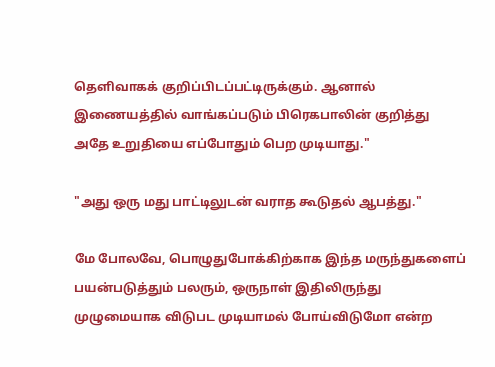தெளிவாகக் குறிப்பிடப்பட்டிருக்கும். ஆனால் இணையத்தில் வாங்கப்படும் பிரெகபாலின் குறித்து அதே உறுதியை எப்போதும் பெற முடியாது."

"அது ஒரு மது பாட்டிலுடன் வராத கூடுதல் ஆபத்து."

மே போலவே, பொழுதுபோக்கிற்காக இந்த மருந்துகளைப் பயன்படுத்தும் பலரும், ஒருநாள் இதிலிருந்து முழுமையாக விடுபட முடியாமல் போய்விடுமோ என்ற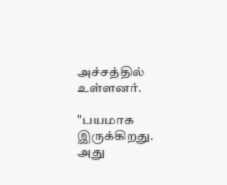அச்சத்தில் உள்ளனர்.

"பயமாக இருக்கிறது. அது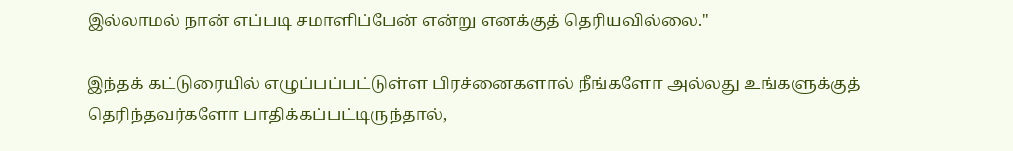இல்லாமல் நான் எப்படி சமாளிப்பேன் என்று எனக்குத் தெரியவில்லை."

இந்தக் கட்டுரையில் எழுப்பப்பட்டுள்ள பிரச்னைகளால் நீங்களோ அல்லது உங்களுக்குத் தெரிந்தவர்களோ பாதிக்கப்பட்டிருந்தால்,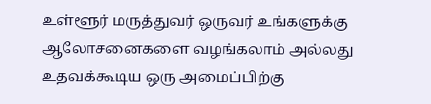உள்ளூர் மருத்துவர் ஒருவர் உங்களுக்கு ஆலோசனைகளை வழங்கலாம் அல்லது உதவக்கூடிய ஒரு அமைப்பிற்கு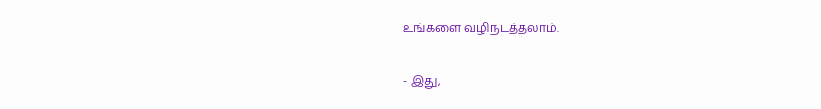உங்களை வழிநடத்தலாம்.

- இது,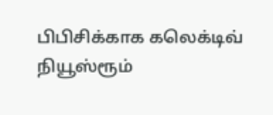பிபிசிக்காக கலெக்டிவ் நியூஸ்ரூம்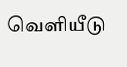வெளியீடு